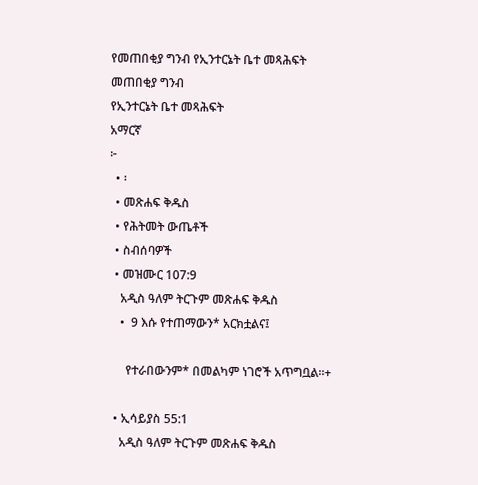የመጠበቂያ ግንብ የኢንተርኔት ቤተ መጻሕፍት
መጠበቂያ ግንብ
የኢንተርኔት ቤተ መጻሕፍት
አማርኛ
፦
  • ፡
  • መጽሐፍ ቅዱስ
  • የሕትመት ውጤቶች
  • ስብሰባዎች
  • መዝሙር 107:9
    አዲስ ዓለም ትርጉም መጽሐፍ ቅዱስ
    •  9 እሱ የተጠማውን* አርክቷልና፤

      የተራበውንም* በመልካም ነገሮች አጥግቧል።+

  • ኢሳይያስ 55:1
    አዲስ ዓለም ትርጉም መጽሐፍ ቅዱስ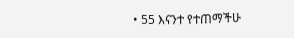• 55 እናንተ የተጠማችሁ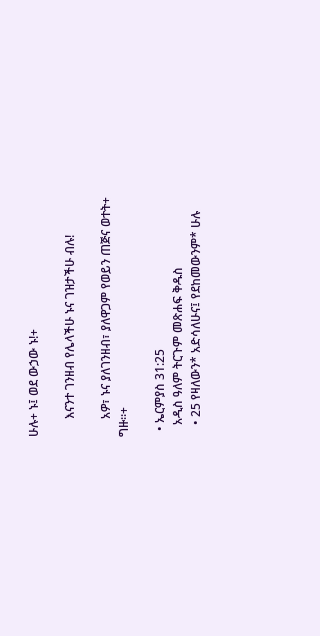ሁሉ+ ኑ፤ ወደ ውኃው ኑ!+

      እናንተ ገንዘብ የሌላችሁ ኑና ገዝታችሁ ብሉ!

      አዎ፣ ኑና ያለገንዘብ፣ ያለዋጋም የወይን ጠጅና ወተት+ ግዙ።+

  • ኤርምያስ 31:25
    አዲስ ዓለም ትርጉም መጽሐፍ ቅዱስ
    • 25 የዛለውን* አድሳለሁና፤ የደከመውንም* ሁሉ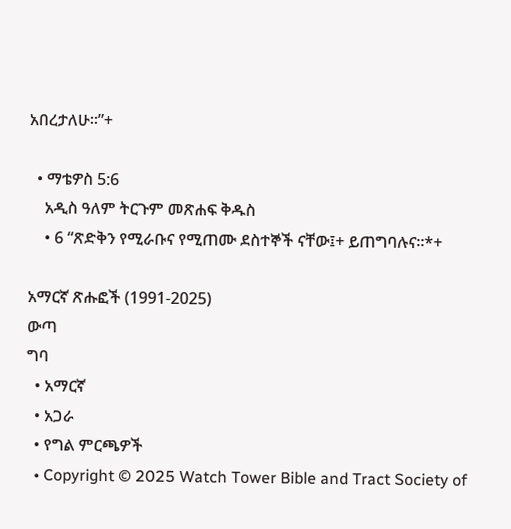አበረታለሁ።”+

  • ማቴዎስ 5:6
    አዲስ ዓለም ትርጉም መጽሐፍ ቅዱስ
    • 6 “ጽድቅን የሚራቡና የሚጠሙ ደስተኞች ናቸው፤+ ይጠግባሉና።*+

አማርኛ ጽሑፎች (1991-2025)
ውጣ
ግባ
  • አማርኛ
  • አጋራ
  • የግል ምርጫዎች
  • Copyright © 2025 Watch Tower Bible and Tract Society of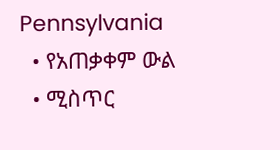Pennsylvania
  • የአጠቃቀም ውል
  • ሚስጥር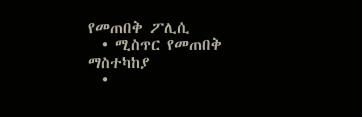የመጠበቅ ፖሊሲ
  • ሚስጥር የመጠበቅ ማስተካከያ
  •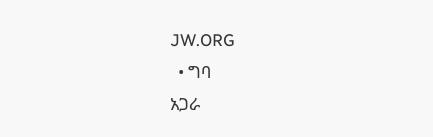JW.ORG
  • ግባ
አጋራ